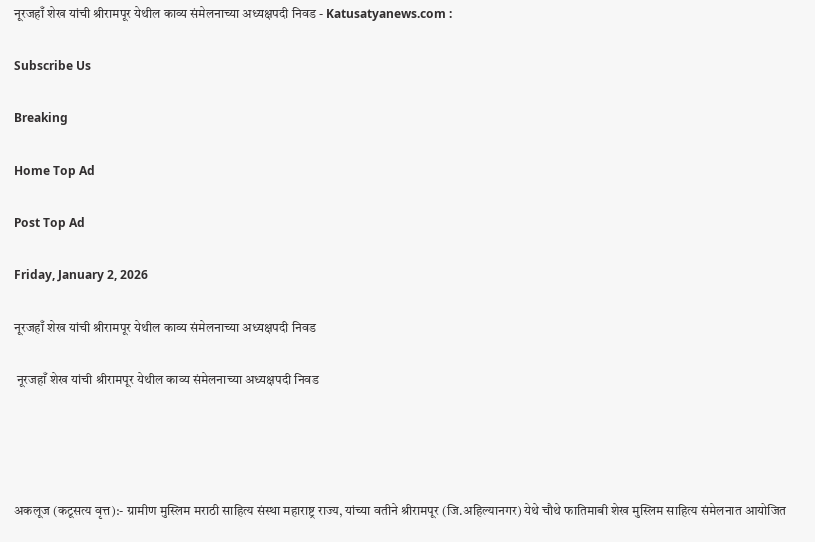नूरजहाँ शेख यांची श्रीरामपूर येथील काव्य संमेलनाच्या अध्यक्षपदी निवड - Katusatyanews.com :

Subscribe Us

Breaking

Home Top Ad

Post Top Ad

Friday, January 2, 2026

नूरजहाँ शेख यांची श्रीरामपूर येथील काव्य संमेलनाच्या अध्यक्षपदी निवड

 नूरजहाँ शेख यांची श्रीरामपूर येथील काव्य संमेलनाच्या अध्यक्षपदी निवड




अकलूज (कटूसत्य वृत्त):- ग्रामीण मुस्लिम मराठी साहित्य संस्था महाराष्ट्र राज्य, यांच्या वतीने श्रीरामपूर (जि.अहिल्यानगर) येथे चौथे फातिमाबी शेख मुस्लिम साहित्य संमेलनात आयोजित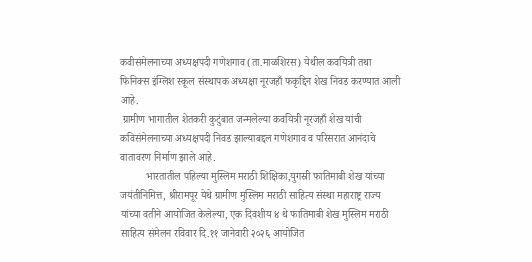कवीसंमेलनाच्या अध्यक्षपदी गणेशगाव (ता.माळशिरस) येथील कवयित्री तथा फिनिक्स इंग्लिश स्कूल संस्थापक अध्यक्षा नूरजहाँ फकृद्दिन शेख निवड करण्यात आली आहे.
 ग्रामीण भागातील शेतकरी कुटुंबात जन्मलेल्या कवयित्री नूरजहाँ शेख यांची कविसंमेलनाच्या अध्यक्षपदी निवड झाल्याबद्दल गणेशगाव व परिसरात आनंदाचे वातावरण निर्माण झाले आहे.
          भारतातील पहिल्या मुस्लिम मराठी शिक्षिका,युगस्री फातिमाबी शेख यांच्या जयंतीनिमित्त, श्रीरामपूर येथे ग्रामीण मुस्लिम मराठी साहित्य संस्था महाराष्ट्र राज्य यांच्या वतीने आयोजित केलेल्या, एक दिवशीय ४ थे फातिमाबी शेख मुस्लिम मराठी साहित्य संमेलन रविवार दि.११ जानेवारी २०२६ आयोजित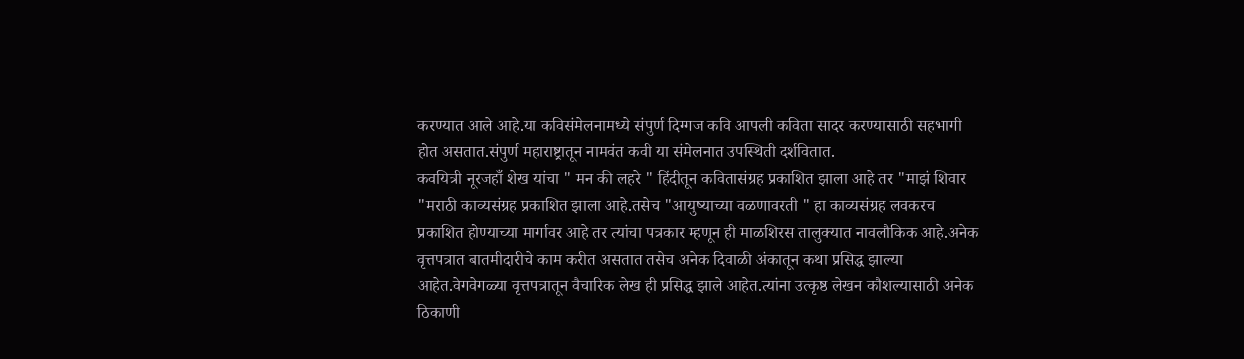करण्यात आले आहे.या कविसंमेलनामध्ये संपुर्ण दिग्गज कवि आपली कविता सादर करण्यासाठी सहभागी होत असतात.संपुर्ण महाराष्ट्रातून नामवंत कवी या संमेलनात उपस्थिती दर्शवितात.
कवयित्री नूरजहाँ शेख यांचा " मन की लहरे " हिंदीतून कवितासंग्रह प्रकाशित झाला आहे तर "माझं शिवार "मराठी काव्यसंग्रह प्रकाशित झाला आहे.तसेच "आयुष्याच्या वळणावरती " हा काव्यसंग्रह लवकरच प्रकाशित होण्याच्या मार्गावर आहे तर त्यांचा पत्रकार म्हणून ही माळशिरस तालुक्यात नावलौकिक आहे.अनेक वृत्तपत्रात बातमीदारीचे काम करीत असतात तसेच अनेक दिवाळी अंकातून कथा प्रसिद्ध झाल्या आहेत.वेगवेगळ्या वृत्तपत्रातून वैचारिक लेख ही प्रसिद्ध झाले आहेत.त्यांना उत्कृष्ठ लेखन कौशल्यासाठी अनेक ठिकाणी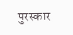पुरस्कार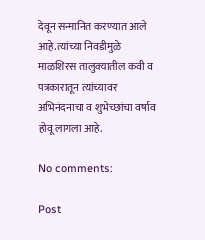देवून सन्मानित करण्यात आले आहे.त्यांच्या निवडीमुळे माळशिरस तालुक्यातील कवी व पत्रकारातून त्यांच्यावर अभिनंदनाचा व शुभेच्छांचा वर्षाव होवू लागला आहे.

No comments:

Post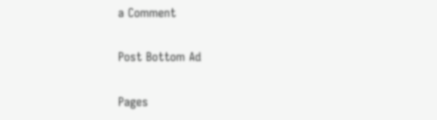a Comment

Post Bottom Ad

Pages